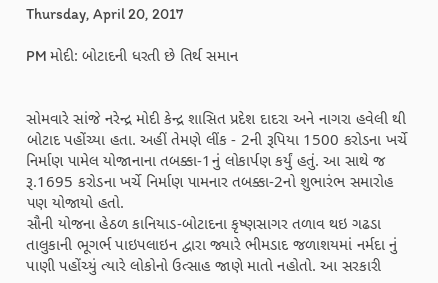Thursday, April 20, 2017

PM મોદી: બોટાદની ધરતી છે તિર્થ સમાન


સોમવારે સાંજે નરેન્દ્ર મોદી કેન્દ્ર શાસિત પ્રદેશ દાદરા અને નાગરા હવેલી થી બોટાદ પહોંચ્યા હતા. અહીં તેમણે લીંક - 2ની રૂપિયા 1500 કરોડના ખર્ચે નિર્માણ પામેલ યોજાનાના તબક્કા-1નું લોકાર્પણ કર્યું હતું. આ સાથે જ રૂ.1695 કરોડના ખર્ચે નિર્માણ પામનાર તબક્કા-2નો શુભારંભ સમારોહ પણ યોજાયો હતો.
સૌની યોજના હેઠળ કાનિયાડ-બોટાદના કૃષ્ણસાગર તળાવ થઇ ગઢડા તાલુકાની ભૂગર્ભ પાઇપલાઇન દ્વારા જ્યારે ભીમડાદ જળાશયમાં નર્મદા નું પાણી પહોંચ્યું ત્યારે લોકોનો ઉત્સાહ જાણે માતો નહોતો. આ સરકારી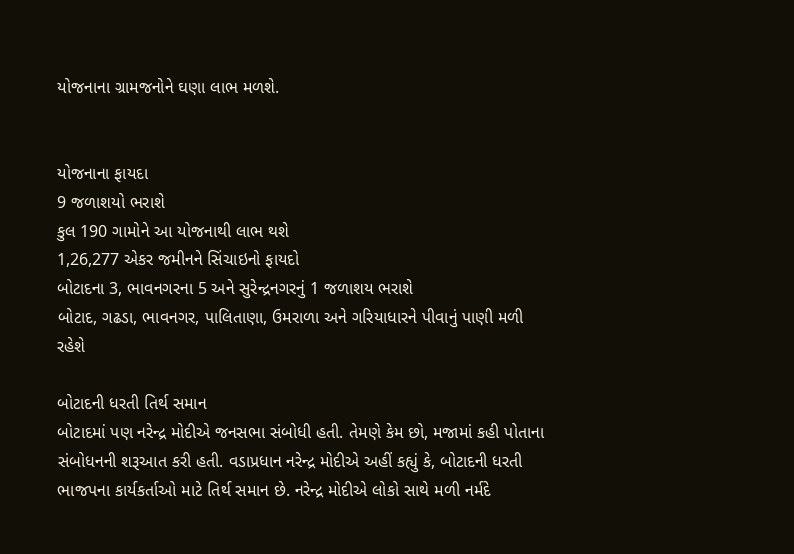યોજનાના ગ્રામજનોને ઘણા લાભ મળશે.


યોજનાના ફાયદા
9 જળાશયો ભરાશે
કુલ 190 ગામોને આ યોજનાથી લાભ થશે
1,26,277 એકર જમીનને સિંચાઇનો ફાયદો
બોટાદના 3, ભાવનગરના 5 અને સુરેન્દ્રનગરનું 1 જળાશય ભરાશે
બોટાદ, ગઢડા, ભાવનગર, પાલિતાણા, ઉમરાળા અને ગરિયાધારને પીવાનું પાણી મળી રહેશે

બોટાદની ધરતી તિર્થ સમાન
બોટાદમાં પણ નરેન્દ્ર મોદીએ જનસભા સંબોધી હતી. તેમણે કેમ છો, મજામાં કહી પોતાના સંબોધનની શરૂઆત કરી હતી. વડાપ્રધાન નરેન્દ્ર મોદીએ અહીં કહ્યું કે, બોટાદની ધરતી ભાજપના કાર્યકર્તાઓ માટે તિર્થ સમાન છે. નરેન્દ્ર મોદીએ લોકો સાથે મળી નર્મદે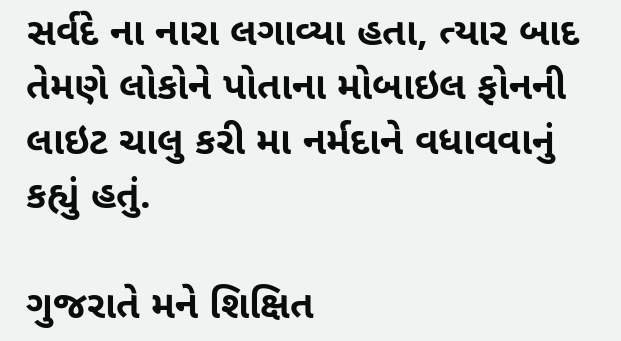સર્વદે ના નારા લગાવ્યા હતા, ત્યાર બાદ તેમણે લોકોને પોતાના મોબાઇલ ફોનની લાઇટ ચાલુ કરી મા નર્મદાને વધાવવાનું કહ્યું હતું.

ગુજરાતે મને શિક્ષિત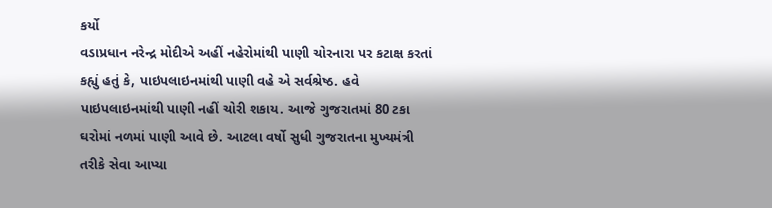કર્યો
વડાપ્રધાન નરેન્દ્ર મોદીએ અહીં નહેરોમાંથી પાણી ચોરનારા પર કટાક્ષ કરતાં કહ્યું હતું કે, પાઇપલાઇનમાંથી પાણી વહે એ સર્વશ્રેષ્ઠ. હવે પાઇપલાઇનમાંથી પાણી નહીં ચોરી શકાય. આજે ગુજરાતમાં 80 ટકા ઘરોમાં નળમાં પાણી આવે છે. આટલા વર્ષો સુધી ગુજરાતના મુખ્યમંત્રી તરીકે સેવા આપ્યા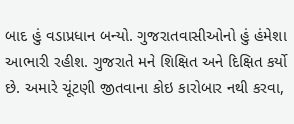બાદ હું વડાપ્રધાન બન્યો. ગુજરાતવાસીઓનો હું હંમેશા આભારી રહીશ. ગુજરાતે મને શિક્ષિત અને દિક્ષિત કર્યો છે. અમારે ચૂંટણી જીતવાના કોઇ કારોબાર નથી કરવા,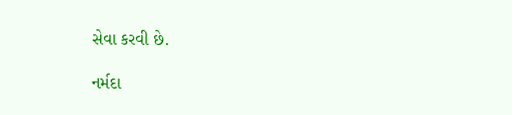સેવા કરવી છે.

નર્મદા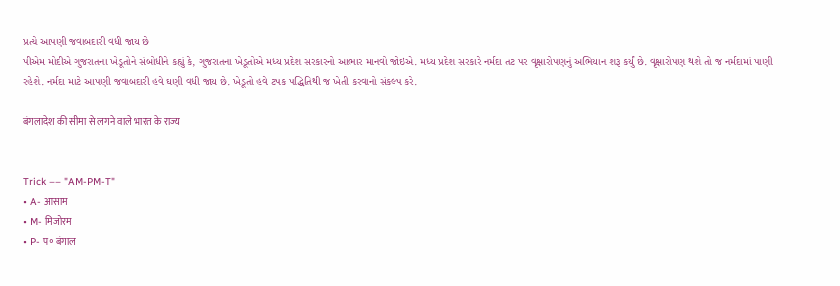પ્રત્યે આપણી જવાબદારી વધી જાય છે
પીએમ મોદીએ ગુજરાતના ખેડૂતોને સંબોધીને કહ્યું કે, ગુજરાતના ખેડૂતોએ મધ્ય પ્રદેશ સરકારનો આભાર માનવો જોઇએ. મધ્ય પ્રદેશ સરકારે નર્મદા તટ પર વૃક્ષારોપણનું અભિયાન શરૂ કર્યું છે. વૃક્ષારોપણ થશે તો જ નર્મદામાં પાણી રહેશે. નર્મદા માટે આપણી જવાબદારી હવે ઘણી વધી જાય છે. ખેડૂતો હવે ટપક પદ્ધિતિથી જ ખેતી કરવાનો સંકલ્પ કરે.

बंगलादेश की सीमा से लगने वाले भारत के राज्य


Trick –– "AM-PM-T"
• A- आसाम
• M- मिजोरम
• P- प॰ बंगाल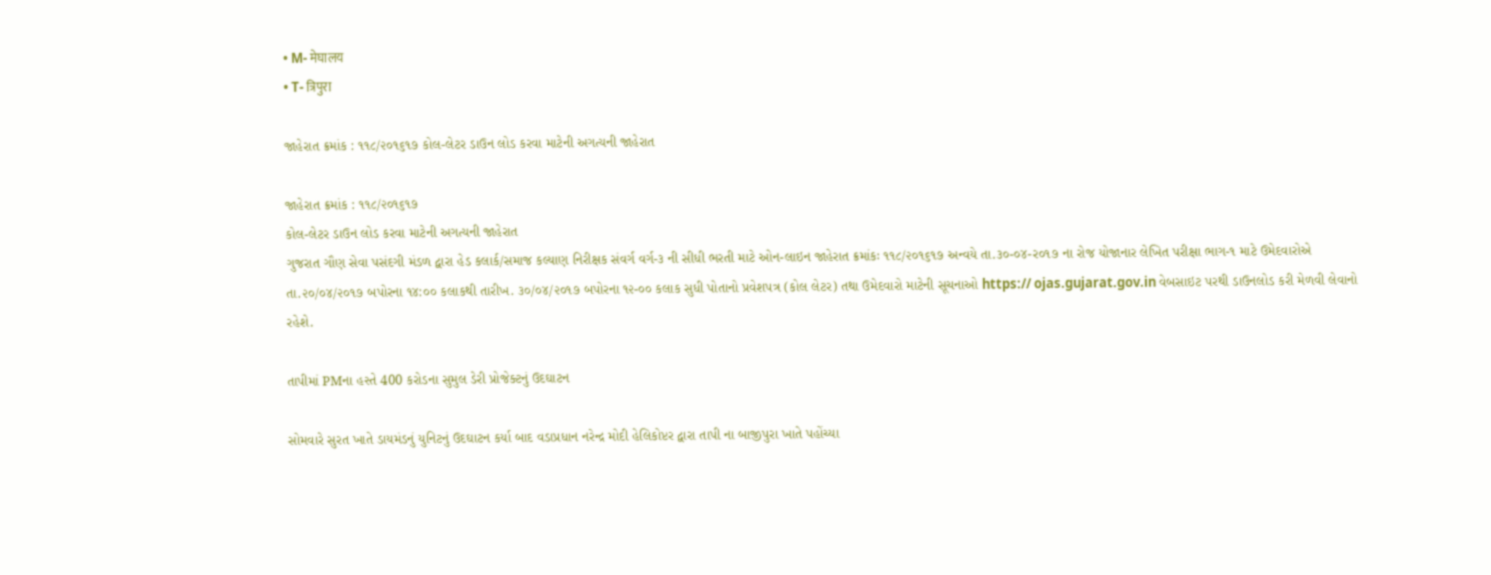• M- मेघालय
• T- त्रिपुरा

જાહેરાત ક્રમાંક : ૧૧૮/૨૦૧૬૧૭ કોલ-લેટર ડાઉન લોડ કરવા માટેની અગત્યની જાહેરાત

જાહેરાત ક્રમાંક : ૧૧૮/૨૦૧૬૧૭
કોલ-લેટર ડાઉન લોડ કરવા માટેની અગત્યની જાહેરાત
ગુજરાત ગૌણ સેવા પસંદગી મંડળ દ્વારા હેડ કલાર્ક/સમાજ કલ્યાણ નિરીક્ષક સંવર્ગ વર્ગ-૩ ની સીધી ભરતી માટે ઓન-લાઇન જાહેરાત ક્રમાંકઃ ૧૧૮/૨૦૧૬૧૭ અન્વયે તા.૩૦-૦૪-ર૦૧૭ ના રોજ યોજાનાર લેખિત પરીક્ષા ભાગ-૧ માટે ઉમેદવારોએ તા.૨૦/૦૪/૨૦૧૭ બપોરના ૧૪:૦૦ કલાકથી તારીખ. ૩૦/૦૪/૨૦૧૭ બપોરના ૧૨-૦૦ કલાક સુધી પોતાનો પ્રવેશપત્ર (કોલ લેટર) તથા ઉમેદવારો માટેની સૂચનાઓ https:// ojas.gujarat.gov.in વેબસાઇટ પરથી ડાઉનલોડ કરી મેળવી લેવાનો રહેશે.

તાપીમાં PMના હસ્તે 400 કરોડના સુમુલ ડેરી પ્રોજેક્ટનું ઉદઘાટન

સોમવારે સુરત ખાતે ડાયમંડનું યુનિટનું ઉદઘાટન કર્યા બાદ વડાપ્રધાન નરેન્દ્ર મોદી હેલિકોપ્ટર દ્વારા તાપી ના બાજીપુરા ખાતે પહોંચ્યા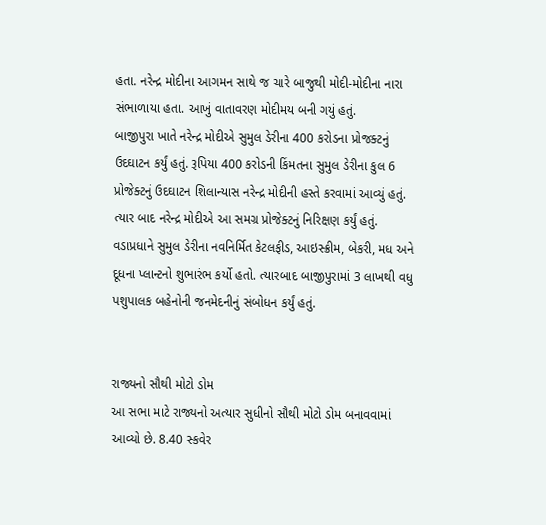હતા. નરેન્દ્ર મોદીના આગમન સાથે જ ચારે બાજુથી મોદી-મોદીના નારા સંભાળાયા હતા. આખું વાતાવરણ મોદીમય બની ગયું હતું.
બાજીપુરા ખાતે નરેન્દ્ર મોદીએ સુમુલ ડેરીના 400 કરોડના પ્રોજક્ટનું ઉદઘાટન કર્યું હતું. રૂપિયા 400 કરોડની કિંમતના સુમુલ ડેરીના કુલ 6 પ્રોજેક્ટનું ઉદઘાટન શિલાન્યાસ નરેન્દ્ર મોદીની હસ્તે કરવામાં આવ્યું હતું. ત્યાર બાદ નરેન્દ્ર મોદીએ આ સમગ્ર પ્રોજેક્ટનું નિરિક્ષણ કર્યું હતું. વડાપ્રધાને સુમુલ ડેરીના નવનિર્મિત કેટલફીડ, આઇસ્ક્રીમ, બેકરી, મધ અને દૂધના પ્લાન્ટનો શુભારંભ કર્યો હતો. ત્યારબાદ બાજીપુરામાં 3 લાખથી વધુ પશુપાલક બહેનોની જનમેદનીનું સંબોધન કર્યું હતું.


રાજ્યનો સૌથી મોટો ડોમ
આ સભા માટે રાજ્યનો અત્યાર સુધીનો સૌથી મોટો ડોમ બનાવવામાં આવ્યો છે. 8.40 સ્કવેર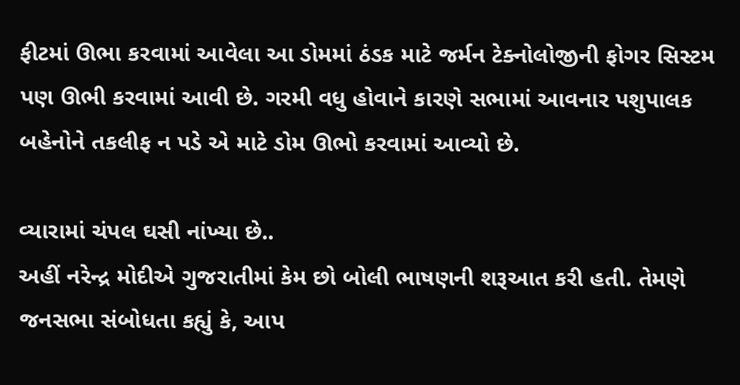ફીટમાં ઊભા કરવામાં આવેલા આ ડોમમાં ઠંડક માટે જર્મન ટેક્નોલોજીની ફોગર સિસ્ટમ પણ ઊભી કરવામાં આવી છે. ગરમી વધુ હોવાને કારણે સભામાં આવનાર પશુપાલક બહેનોને તકલીફ ન પડે એ માટે ડોમ ઊભો કરવામાં આવ્યો છે.

વ્યારામાં ચંપલ ઘસી નાંખ્યા છે..
અહીં નરેન્દ્ર મોદીએ ગુજરાતીમાં કેમ છો બોલી ભાષણની શરૂઆત કરી હતી. તેમણે જનસભા સંબોધતા કહ્યું કે, આપ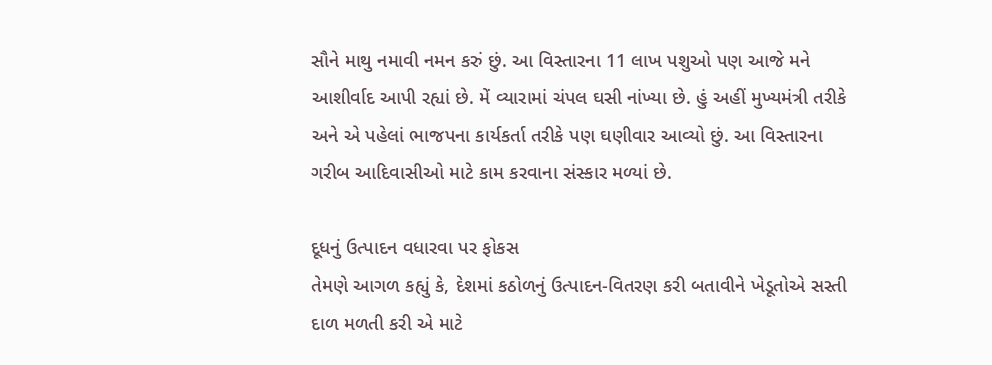સૌને માથુ નમાવી નમન કરું છું. આ વિસ્તારના 11 લાખ પશુઓ પણ આજે મને આશીર્વાદ આપી રહ્યાં છે. મેં વ્યારામાં ચંપલ ઘસી નાંખ્યા છે. હું અહીં મુખ્યમંત્રી તરીકે અને એ પહેલાં ભાજપના કાર્યકર્તા તરીકે પણ ઘણીવાર આવ્યો છું. આ વિસ્તારના ગરીબ આદિવાસીઓ માટે કામ કરવાના સંસ્કાર મળ્યાં છે.

દૂધનું ઉત્પાદન વધારવા પર ફોકસ
તેમણે આગળ કહ્યું કે, દેશમાં કઠોળનું ઉત્પાદન-વિતરણ કરી બતાવીને ખેડૂતોએ સસ્તી દાળ મળતી કરી એ માટે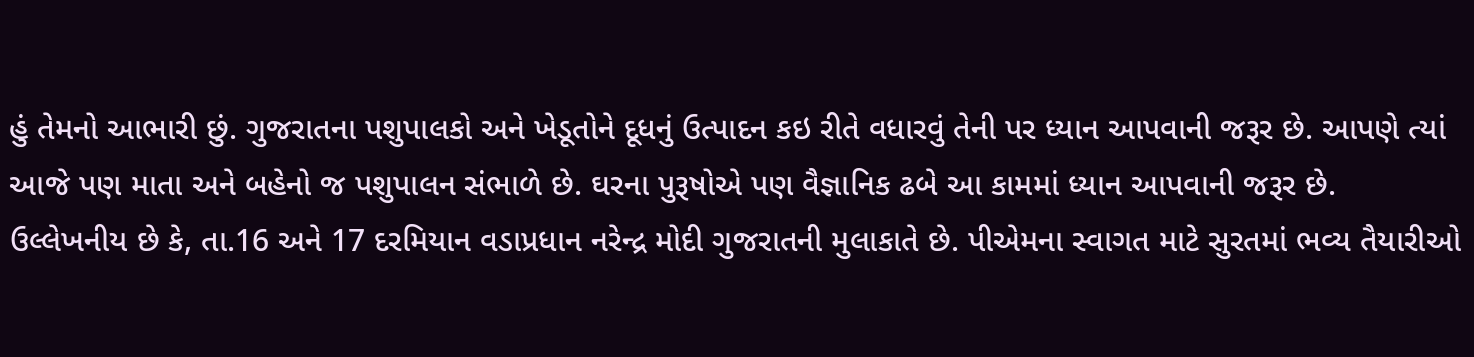હું તેમનો આભારી છું. ગુજરાતના પશુપાલકો અને ખેડૂતોને દૂધનું ઉત્પાદન કઇ રીતે વધારવું તેની પર ધ્યાન આપવાની જરૂર છે. આપણે ત્યાં આજે પણ માતા અને બહેનો જ પશુપાલન સંભાળે છે. ઘરના પુરૂષોએ પણ વૈજ્ઞાનિક ઢબે આ કામમાં ધ્યાન આપવાની જરૂર છે.
ઉલ્લેખનીય છે કે, તા.16 અને 17 દરમિયાન વડાપ્રધાન નરેન્દ્ર મોદી ગુજરાતની મુલાકાતે છે. પીએમના સ્વાગત માટે સુરતમાં ભવ્ય તૈયારીઓ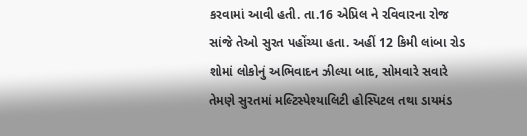કરવામાં આવી હતી. તા.16 એપ્રિલ ને રવિવારના રોજ સાંજે તેઓ સુરત પહોંચ્યા હતા. અહીં 12 કિમી લાંબા રોડ શોમાં લોકોનું અભિવાદન ઝીલ્યા બાદ, સોમવારે સવારે તેમણે સુરતમાં મલ્ટિસ્પેશ્યાલિટી હોસ્પિટલ તથા ડાયમંડ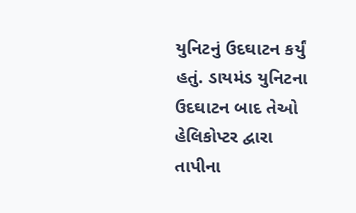યુનિટનું ઉદઘાટન કર્યું હતું. ડાયમંડ યુનિટના ઉદઘાટન બાદ તેઓ હેલિકોપ્ટર દ્વારા તાપીના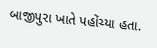બાજીપુરા ખાતે પહોંચ્યા હતા.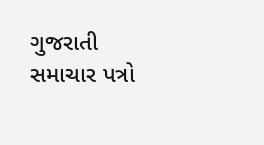ગુજરાતી સમાચાર પત્રો